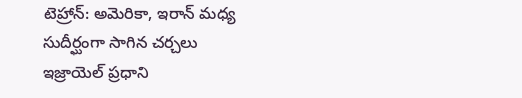టెహ్రాన్: అమెరికా, ఇరాన్ మధ్య సుదీర్ఘంగా సాగిన చర్చలు ఇజ్రాయెల్ ప్రధాని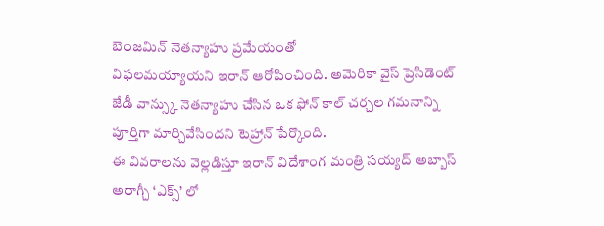బెంజమిన్ నెతన్యాహు ప్రమేయంతో
విఫలమయ్యాయని ఇరాన్ ఆరోపించింది. అమెరికా వైస్ ప్రెసిడెంట్ జేడీ వాన్స్కు నెతన్యాహు చేసిన ఒక ఫోన్ కాల్ చర్చల గమనాన్ని పూర్తిగా మార్చివేసిందని టెహ్రాన్ పేర్కొంది.
ఈ వివరాలను వెల్లడిస్తూ ఇరాన్ విదేశాంగ మంత్రి సయ్యద్ అబ్బాస్ అరాగ్చీ ‘ఎక్స్’ లో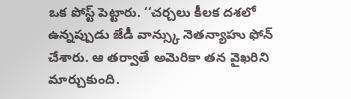ఒక పోస్ట్ పెట్టారు. ‘‘చర్చలు కీలక దశలో ఉన్నప్పుడు జేడీ వాన్స్కు నెతన్యాహు ఫోన్ చేశారు. ఆ తర్వాతే అమెరికా తన వైఖరిని మార్చుకుంది.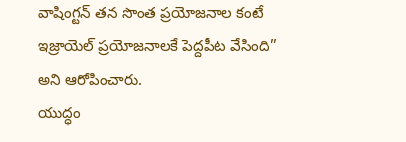వాషింగ్టన్ తన సొంత ప్రయోజనాల కంటే ఇజ్రాయెల్ ప్రయోజనాలకే పెద్దపీట వేసింది’’ అని ఆరోపించారు.
యుద్ధం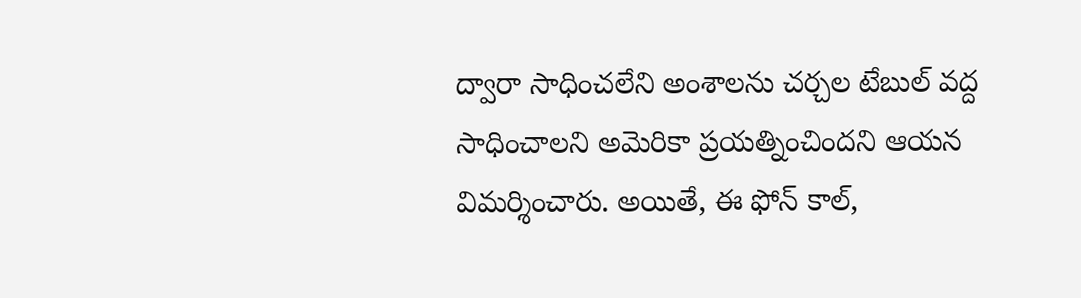ద్వారా సాధించలేని అంశాలను చర్చల టేబుల్ వద్ద సాధించాలని అమెరికా ప్రయత్నించిందని ఆయన విమర్శించారు. అయితే, ఈ ఫోన్ కాల్,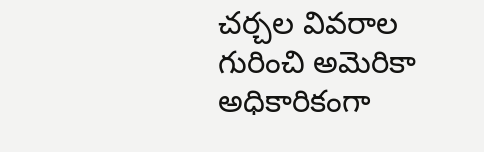చర్చల వివరాల గురించి అమెరికా అధికారికంగా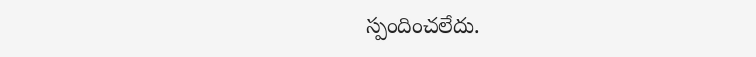స్పందించలేదు.